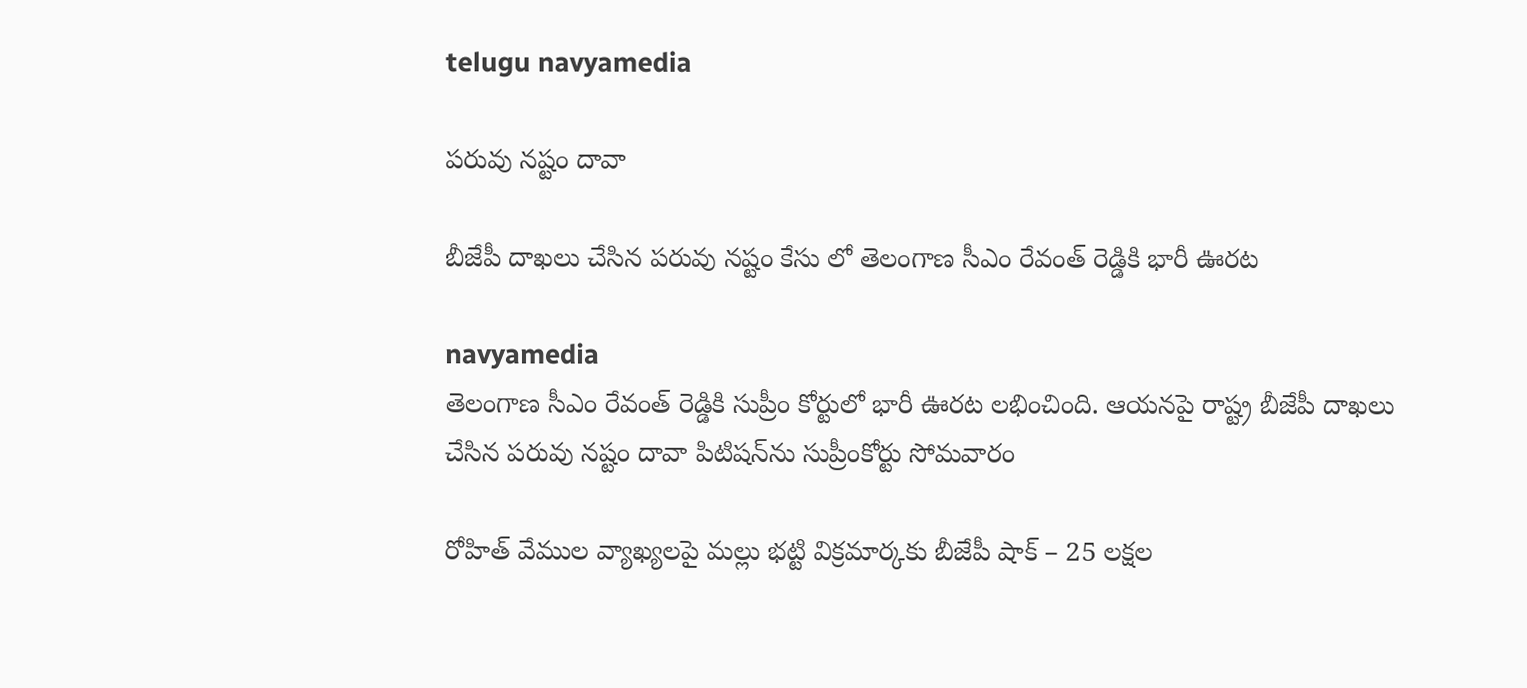telugu navyamedia

పరువు నష్టం దావా

బీజేపీ దాఖలు చేసిన పరువు నష్టం కేసు లో తెలంగాణ సీఎం రేవంత్ రెడ్డికి భారీ ఊరట

navyamedia
తెలంగాణ సీఎం రేవంత్ రెడ్డికి సుప్రీం కోర్టులో భారీ ఊరట లభించింది. ఆయనపై రాష్ట్ర‌ బీజేపీ దాఖలు చేసిన పరువు నష్టం దావా పిటిషన్‌ను సుప్రీంకోర్టు సోమవారం

రోహిత్ వేముల వ్యాఖ్యలపై మల్లు భట్టి విక్రమార్కకు బీజేపీ షాక్ – 25 లక్షల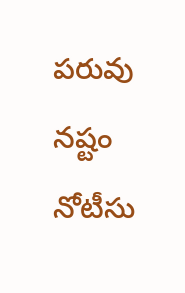పరువు నష్టం నోటీసు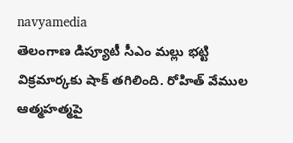navyamedia
తెలంగాణ డిప్యూటీ సీఎం మల్లు భట్టి విక్రమార్కకు షాక్ తగిలింది. రోహిత్ వేముల  ఆత్మహత్మపై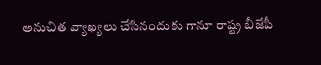అనుచిత వ్యాఖ్యలు చేసినందుకు గానూ రాష్ట్ర బీజేపీ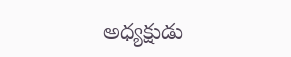అధ్యక్షుడు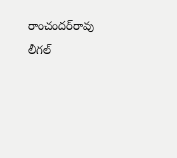రాంచందర్‌రావు లీగల్